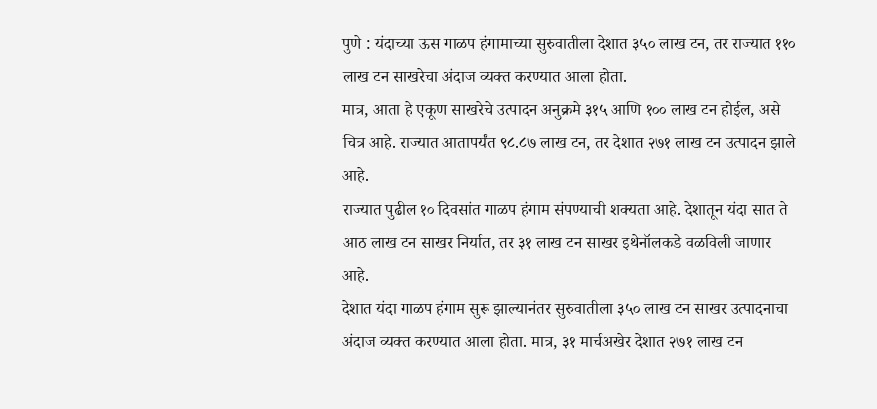पुणे : यंदाच्या ऊस गाळप हंगामाच्या सुरुवातीला देशात ३५० लाख टन, तर राज्यात ११० लाख टन साखरेचा अंदाज व्यक्त करण्यात आला होता.
मात्र, आता हे एकूण साखरेचे उत्पादन अनुक्रमे ३१५ आणि १०० लाख टन होईल, असे चित्र आहे. राज्यात आतापर्यंत ९८.८७ लाख टन, तर देशात २७१ लाख टन उत्पादन झाले आहे.
राज्यात पुढील १० दिवसांत गाळप हंगाम संपण्याची शक्यता आहे. देशातून यंदा सात ते आठ लाख टन साखर निर्यात, तर ३१ लाख टन साखर इथेनॉलकडे वळविली जाणार आहे.
देशात यंदा गाळप हंगाम सुरू झाल्यानंतर सुरुवातीला ३५० लाख टन साखर उत्पादनाचा अंदाज व्यक्त करण्यात आला होता. मात्र, ३१ मार्चअखेर देशात २७१ लाख टन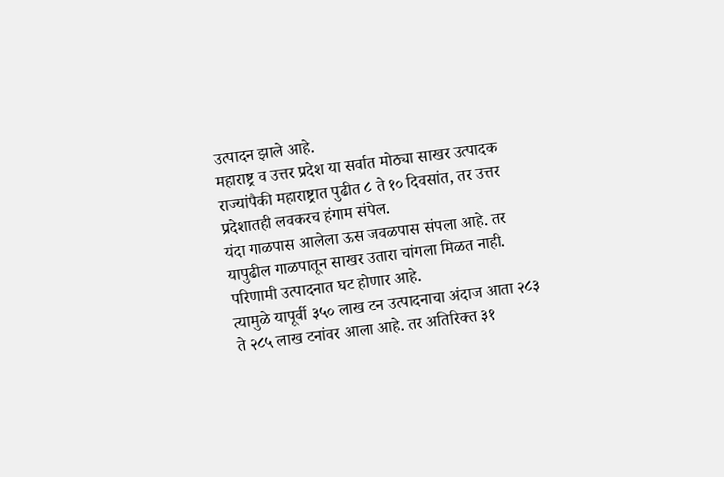उत्पादन झाले आहे.
महाराष्ट्र व उत्तर प्रदेश या सर्वात मोठ्या साखर उत्पादक राज्यांपैकी महाराष्ट्रात पुढीत ८ ते १० दिवसांत, तर उत्तर प्रदेशातही लवकरच हंगाम संपेल.
यंदा गाळपास आलेला ऊस जवळपास संपला आहे. तर यापुढील गाळपातून साखर उतारा चांगला मिळत नाही. परिणामी उत्पादनात घट होणार आहे.
त्यामुळे यापूर्वी ३५० लाख टन उत्पादनाचा अंदाज आता २८३ ते २८५ लाख टनांवर आला आहे. तर अतिरिक्त ३१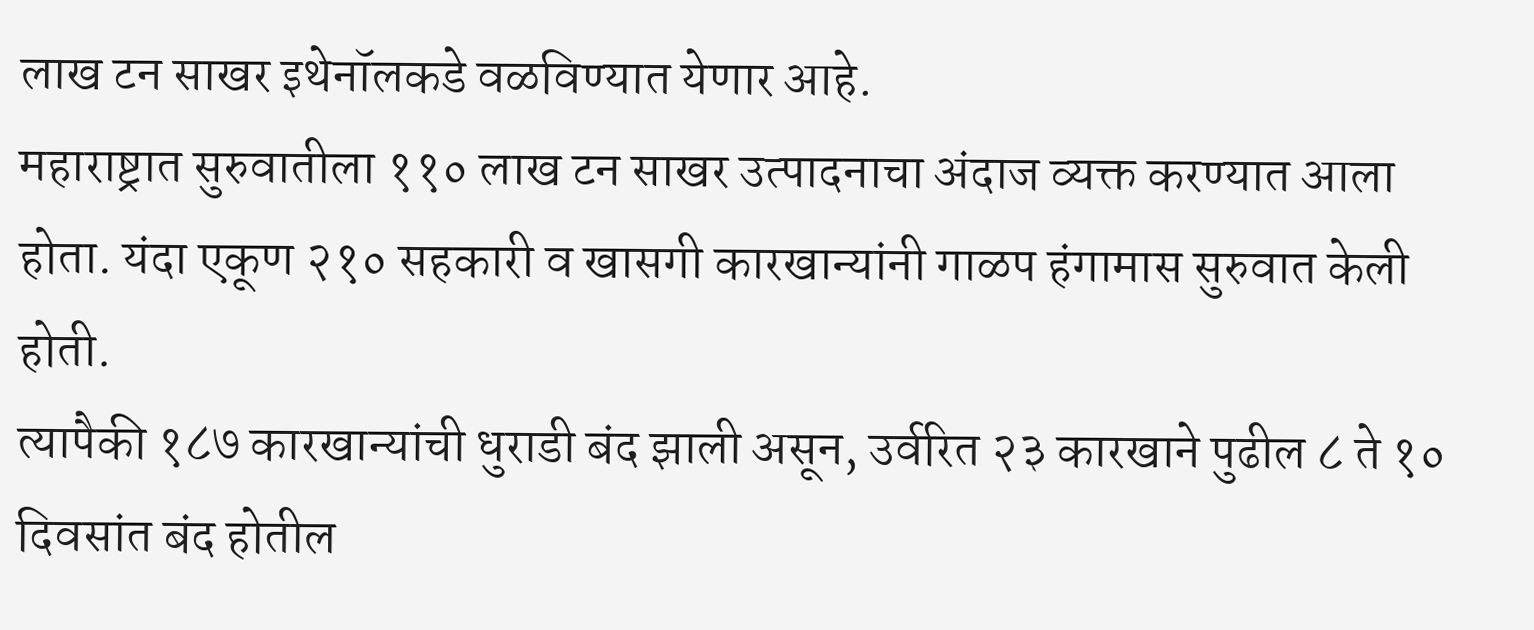लाख टन साखर इथेनॉलकडे वळविण्यात येणार आहे.
महाराष्ट्रात सुरुवातीला ११० लाख टन साखर उत्पादनाचा अंदाज व्यक्त करण्यात आला होता. यंदा एकूण २१० सहकारी व खासगी कारखान्यांनी गाळप हंगामास सुरुवात केली होती.
त्यापैकी १८७ कारखान्यांची धुराडी बंद झाली असून, उर्वरित २३ कारखाने पुढील ८ ते १० दिवसांत बंद होतील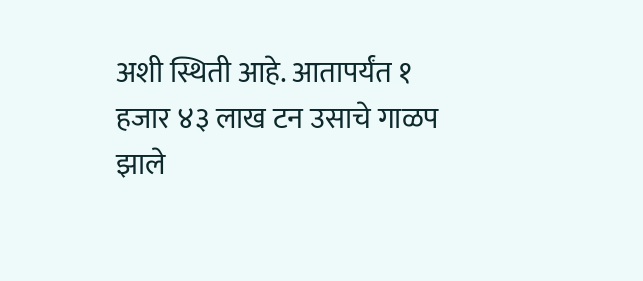अशी स्थिती आहे. आतापर्यंत १ हजार ४३ लाख टन उसाचे गाळप झाले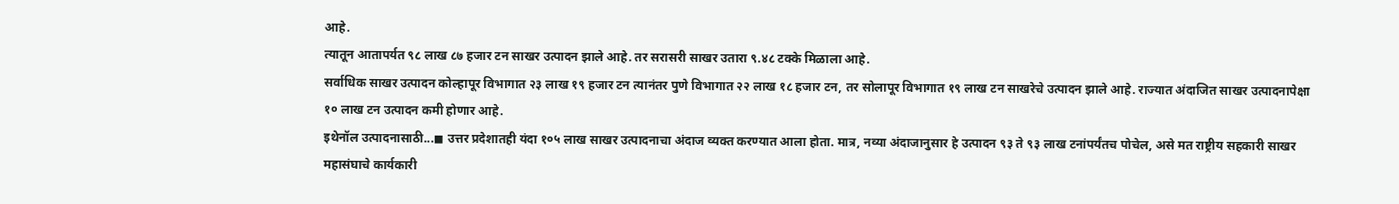आहे.
त्यातून आतापर्यत ९८ लाख ८७ हजार टन साखर उत्पादन झाले आहे. तर सरासरी साखर उतारा ९.४८ टक्के मिळाला आहे.
सर्वाधिक साखर उत्पादन कोल्हापूर विभागात २३ लाख १९ हजार टन त्यानंतर पुणे विभागात २२ लाख १८ हजार टन, तर सोलापूर विभागात १९ लाख टन साखरेचे उत्पादन झाले आहे. राज्यात अंदाजित साखर उत्पादनापेक्षा १० लाख टन उत्पादन कमी होणार आहे.
इथेनॉल उत्पादनासाठी...◼ उत्तर प्रदेशातही यंदा १०५ लाख साखर उत्पादनाचा अंदाज व्यक्त करण्यात आला होता. मात्र, नव्या अंदाजानुसार हे उत्पादन ९३ ते ९३ लाख टनांपर्यंतच पोचेल, असे मत राष्ट्रीय सहकारी साखर महासंघाचे कार्यकारी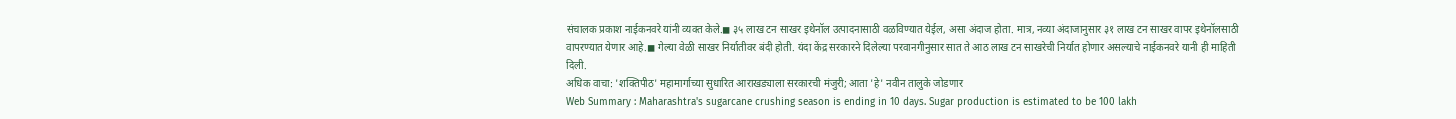संचालक प्रकाश नाईकनवरे यांनी व्यक्त केले.◼ ३५ लाख टन साखर इथेनॉल उत्पादनासाठी वळविण्यात येईल, असा अंदाज होता. मात्र, नव्या अंदाजानुसार ३१ लाख टन साखर वापर इथेनॉलसाठी वापरण्यात येणार आहे.◼ गेल्या वेळी साखर निर्यातीवर बंदी होती. यंदा केंद्र सरकारने दिलेल्या परवानगीनुसार सात ते आठ लाख टन साखरेची निर्यात होणार असल्याचे नाईकनवरे यानी ही माहिती दिली.
अधिक वाचा: 'शक्तिपीठ' महामार्गाच्या सुधारित आराखड्याला सरकारची मंजुरी; आता 'हे' नवीन तालुके जोडणार
Web Summary : Maharashtra's sugarcane crushing season is ending in 10 days. Sugar production is estimated to be 100 lakh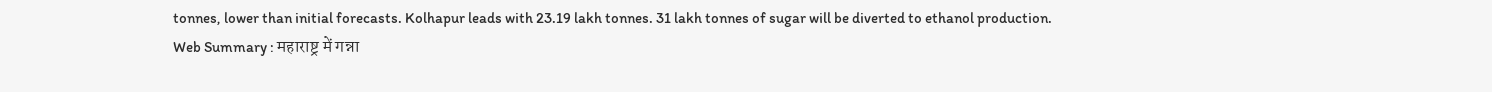tonnes, lower than initial forecasts. Kolhapur leads with 23.19 lakh tonnes. 31 lakh tonnes of sugar will be diverted to ethanol production.
Web Summary : महाराष्ट्र में गन्ना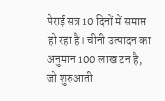पेराई सत्र 10 दिनों में समाप्त हो रहा है। चीनी उत्पादन का अनुमान 100 लाख टन है, जो शुरुआती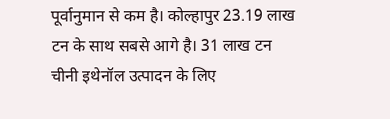पूर्वानुमान से कम है। कोल्हापुर 23.19 लाख टन के साथ सबसे आगे है। 31 लाख टन चीनी इथेनॉल उत्पादन के लिए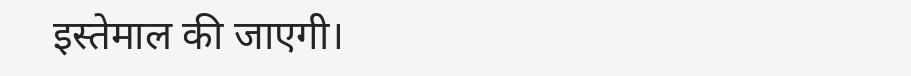इस्तेमाल की जाएगी।